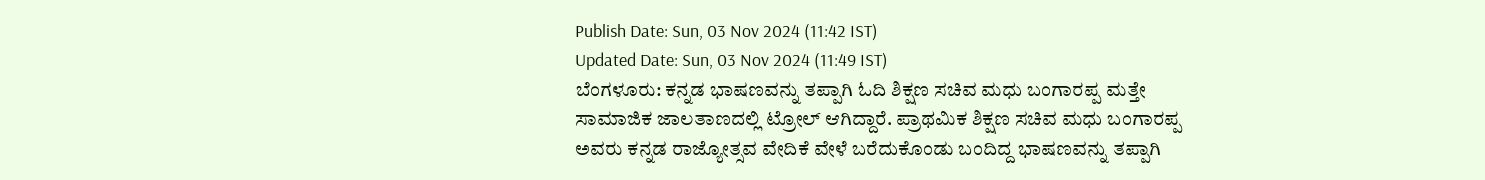Publish Date: Sun, 03 Nov 2024 (11:42 IST)
Updated Date: Sun, 03 Nov 2024 (11:49 IST)
ಬೆಂಗಳೂರು: ಕನ್ನಡ ಭಾಷಣವನ್ನು ತಪ್ಪಾಗಿ ಓದಿ ಶಿಕ್ಷಣ ಸಚಿವ ಮಧು ಬಂಗಾರಪ್ಪ ಮತ್ತೇ ಸಾಮಾಜಿಕ ಜಾಲತಾಣದಲ್ಲಿ ಟ್ರೋಲ್ ಆಗಿದ್ದಾರೆ. ಪ್ರಾಥಮಿಕ ಶಿಕ್ಷಣ ಸಚಿವ ಮಧು ಬಂಗಾರಪ್ಪ ಅವರು ಕನ್ನಡ ರಾಜ್ಯೋತ್ಸವ ವೇದಿಕೆ ವೇಳೆ ಬರೆದುಕೊಂಡು ಬಂದಿದ್ದ ಭಾಷಣವನ್ನು ತಪ್ಪಾಗಿ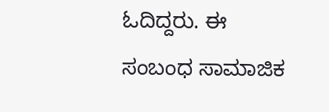ಓದಿದ್ದರು. ಈ ಸಂಬಂಧ ಸಾಮಾಜಿಕ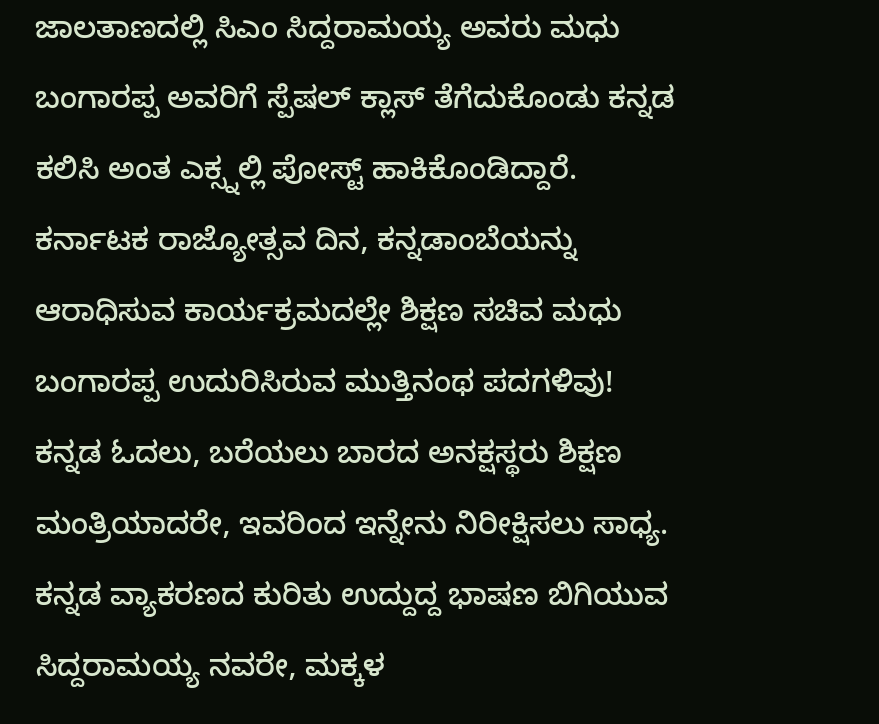ಜಾಲತಾಣದಲ್ಲಿ ಸಿಎಂ ಸಿದ್ದರಾಮಯ್ಯ ಅವರು ಮಧು ಬಂಗಾರಪ್ಪ ಅವರಿಗೆ ಸ್ಪೆಷಲ್ ಕ್ಲಾಸ್ ತೆಗೆದುಕೊಂಡು ಕನ್ನಡ ಕಲಿಸಿ ಅಂತ ಎಕ್ಸ್ನಲ್ಲಿ ಪೋಸ್ಟ್ ಹಾಕಿಕೊಂಡಿದ್ದಾರೆ.
ಕರ್ನಾಟಕ ರಾಜ್ಯೋತ್ಸವ ದಿನ, ಕನ್ನಡಾಂಬೆಯನ್ನು ಆರಾಧಿಸುವ ಕಾರ್ಯಕ್ರಮದಲ್ಲೇ ಶಿಕ್ಷಣ ಸಚಿವ ಮಧು ಬಂಗಾರಪ್ಪ ಉದುರಿಸಿರುವ ಮುತ್ತಿನಂಥ ಪದಗಳಿವು!
ಕನ್ನಡ ಓದಲು, ಬರೆಯಲು ಬಾರದ ಅನಕ್ಷಸ್ಥರು ಶಿಕ್ಷಣ ಮಂತ್ರಿಯಾದರೇ, ಇವರಿಂದ ಇನ್ನೇನು ನಿರೀಕ್ಷಿಸಲು ಸಾಧ್ಯ. ಕನ್ನಡ ವ್ಯಾಕರಣದ ಕುರಿತು ಉದ್ದುದ್ದ ಭಾಷಣ ಬಿಗಿಯುವ ಸಿದ್ದರಾಮಯ್ಯ ನವರೇ, ಮಕ್ಕಳ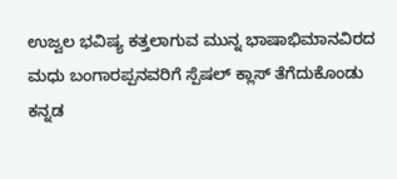ಉಜ್ವಲ ಭವಿಷ್ಯ ಕತ್ತಲಾಗುವ ಮುನ್ನ ಭಾಷಾಭಿಮಾನವಿರದ ಮಧು ಬಂಗಾರಪ್ಪನವರಿಗೆ ಸ್ಪೆಷಲ್ ಕ್ಲಾಸ್ ತೆಗೆದುಕೊಂಡು ಕನ್ನಡ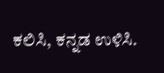ಕಲಿಸಿ, ಕನ್ನಡ ಉಳಿಸಿ.